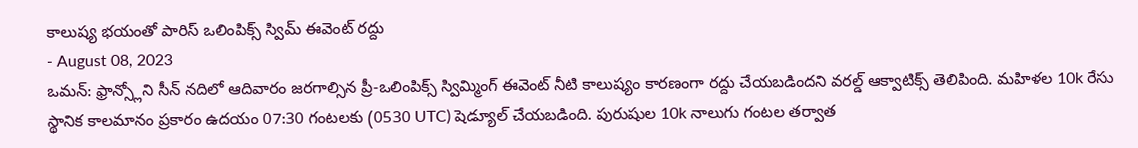కాలుష్య భయంతో పారిస్ ఒలింపిక్స్ స్విమ్ ఈవెంట్ రద్దు
- August 08, 2023
ఒమన్: ఫ్రాన్స్లోని సీన్ నదిలో ఆదివారం జరగాల్సిన ప్రీ-ఒలింపిక్స్ స్విమ్మింగ్ ఈవెంట్ నీటి కాలుష్యం కారణంగా రద్దు చేయబడిందని వరల్డ్ ఆక్వాటిక్స్ తెలిపింది. మహిళల 10k రేసు స్థానిక కాలమానం ప్రకారం ఉదయం 07:30 గంటలకు (0530 UTC) షెడ్యూల్ చేయబడింది. పురుషుల 10k నాలుగు గంటల తర్వాత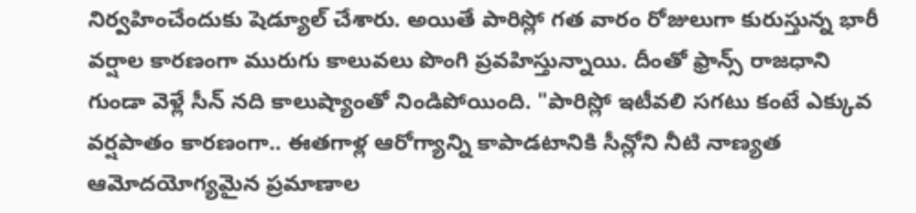నిర్వహించేందుకు షెడ్యూల్ చేశారు. అయితే పారిస్లో గత వారం రోజులుగా కురుస్తున్న భారీ వర్షాల కారణంగా మురుగు కాలువలు పొంగి ప్రవహిస్తున్నాయి. దీంతో ఫ్రాన్స్ రాజధాని గుండా వెళ్లే సీన్ నది కాలుష్యాంతో నిండిపోయింది. "పారిస్లో ఇటీవలి సగటు కంటే ఎక్కువ వర్షపాతం కారణంగా.. ఈతగాళ్ల ఆరోగ్యాన్ని కాపాడటానికి సీన్లోని నీటి నాణ్యత ఆమోదయోగ్యమైన ప్రమాణాల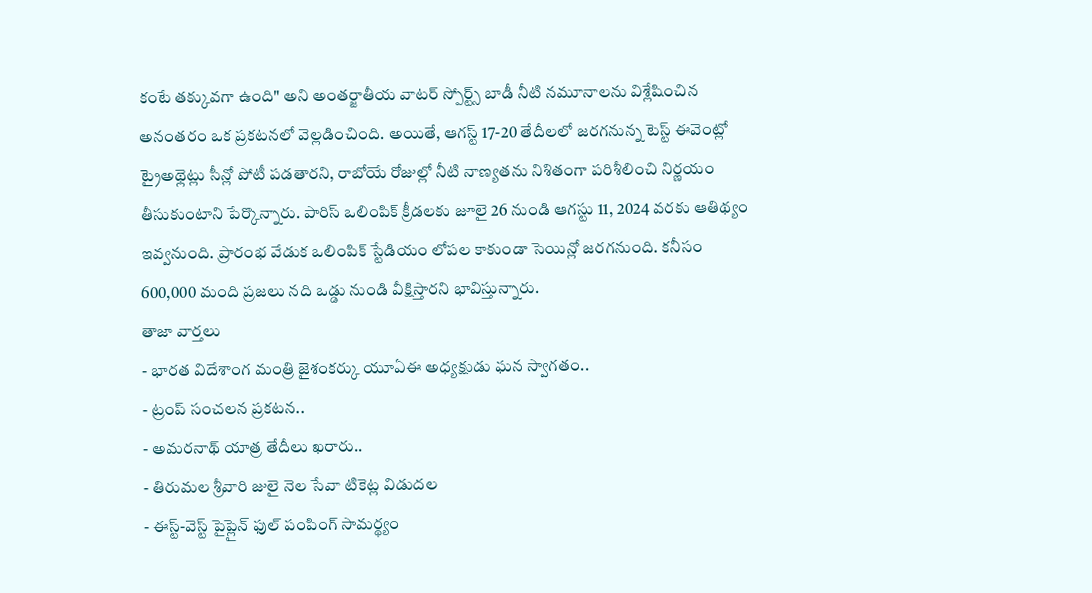కంటే తక్కువగా ఉంది" అని అంతర్జాతీయ వాటర్ స్పోర్ట్స్ బాడీ నీటి నమూనాలను విశ్లేషించిన అనంతరం ఒక ప్రకటనలో వెల్లడించింది. అయితే, ఆగస్ట్ 17-20 తేదీలలో జరగనున్న టెస్ట్ ఈవెంట్లో ట్రైఅథ్లెట్లు సీన్లో పోటీ పడతారని, రాబోయే రోజుల్లో నీటి నాణ్యతను నిశితంగా పరిశీలించి నిర్ణయం తీసుకుంటాని పేర్కొన్నారు. పారిస్ ఒలింపిక్ క్రీడలకు జూలై 26 నుండి ఆగస్టు 11, 2024 వరకు ఆతిథ్యం ఇవ్వనుంది. ప్రారంభ వేడుక ఒలింపిక్ స్టేడియం లోపల కాకుండా సెయిన్లో జరగనుంది. కనీసం 600,000 మంది ప్రజలు నది ఒడ్డు నుండి వీక్షిస్తారని భావిస్తున్నారు.
తాజా వార్తలు
- భారత విదేశాంగ మంత్రి జైశంకర్కు యూఏఈ అధ్యక్షుడు ఘన స్వాగతం..
- ట్రంప్ సంచలన ప్రకటన..
- అమరనాథ్ యాత్ర తేదీలు ఖరారు..
- తిరుమల శ్రీవారి జులై నెల సేవా టికెట్ల విడుదల
- ఈస్ట్-వెస్ట్ పైప్లైన్ ఫుల్ పంపింగ్ సామర్థ్యం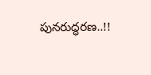పునరుద్ధరణ..!!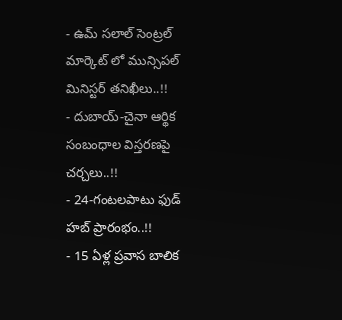- ఉమ్ సలాల్ సెంట్రల్ మార్కెట్ లో మున్సిపల్ మినిస్టర్ తనిఖీలు..!!
- దుబాయ్-చైనా ఆర్థిక సంబంధాల విస్తరణపై చర్చలు..!!
- 24-గంటలపాటు ఫుడ్ హబ్ ప్రారంభం..!!
- 15 ఏళ్ల ప్రవాస బాలిక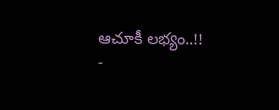ఆచూకీ లభ్యం..!!
-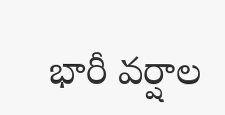భారీ వర్షాల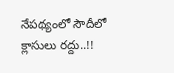నేపథ్యంలో సౌదీలో క్లాసులు రద్దు..!!